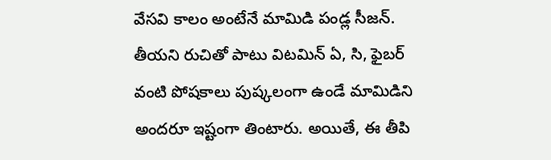వేసవి కాలం అంటేనే మామిడి పండ్ల సీజన్. తీయని రుచితో పాటు విటమిన్ ఏ, సి, ఫైబర్ వంటి పోషకాలు పుష్కలంగా ఉండే మామిడిని అందరూ ఇష్టంగా తింటారు. అయితే, ఈ తీపి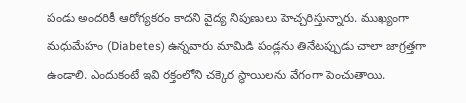పండు అందరికీ ఆరోగ్యకరం కాదని వైద్య నిపుణులు హెచ్చరిస్తున్నారు. ముఖ్యంగా మధుమేహం (Diabetes) ఉన్నవారు మామిడి పండ్లను తినేటప్పుడు చాలా జాగ్రత్తగా ఉండాలి. ఎందుకంటే ఇవి రక్తంలోని చక్కెర స్థాయిలను వేగంగా పెంచుతాయి.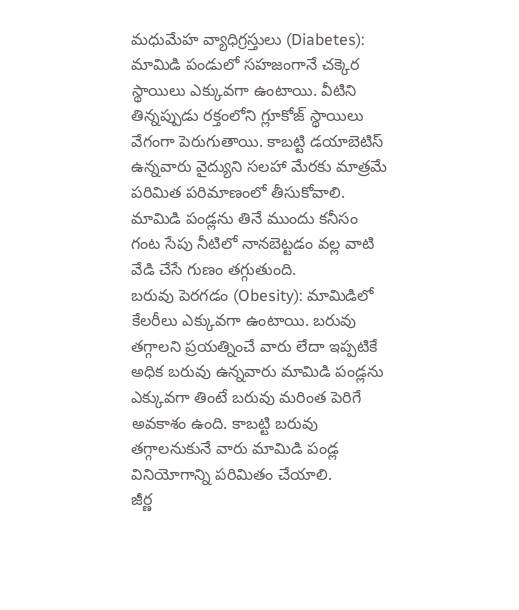మధుమేహ వ్యాధిగ్రస్తులు (Diabetes): మామిడి పండులో సహజంగానే చక్కెర స్థాయిలు ఎక్కువగా ఉంటాయి. వీటిని తిన్నప్పుడు రక్తంలోని గ్లూకోజ్ స్థాయిలు వేగంగా పెరుగుతాయి. కాబట్టి డయాబెటిస్ ఉన్నవారు వైద్యుని సలహా మేరకు మాత్రమే పరిమిత పరిమాణంలో తీసుకోవాలి. మామిడి పండ్లను తినే ముందు కనీసం గంట సేపు నీటిలో నానబెట్టడం వల్ల వాటి వేడి చేసే గుణం తగ్గుతుంది.
బరువు పెరగడం (Obesity): మామిడిలో కేలరీలు ఎక్కువగా ఉంటాయి. బరువు తగ్గాలని ప్రయత్నించే వారు లేదా ఇప్పటికే అధిక బరువు ఉన్నవారు మామిడి పండ్లను ఎక్కువగా తింటే బరువు మరింత పెరిగే అవకాశం ఉంది. కాబట్టి బరువు తగ్గాలనుకునే వారు మామిడి పండ్ల వినియోగాన్ని పరిమితం చేయాలి.
జీర్ణ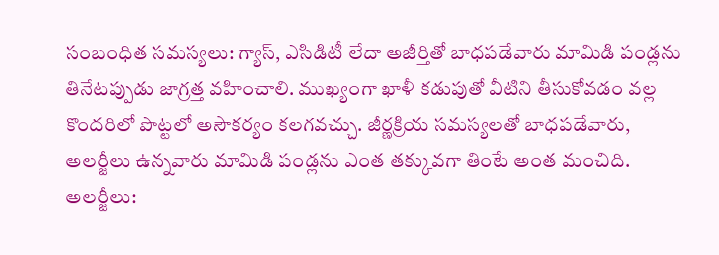సంబంధిత సమస్యలు: గ్యాస్, ఎసిడిటీ లేదా అజీర్తితో బాధపడేవారు మామిడి పండ్లను తినేటప్పుడు జాగ్రత్త వహించాలి. ముఖ్యంగా ఖాళీ కడుపుతో వీటిని తీసుకోవడం వల్ల కొందరిలో పొట్టలో అసౌకర్యం కలగవచ్చు. జీర్ణక్రియ సమస్యలతో బాధపడేవారు, అలర్జీలు ఉన్నవారు మామిడి పండ్లను ఎంత తక్కువగా తింటే అంత మంచిది.
అలర్జీలు: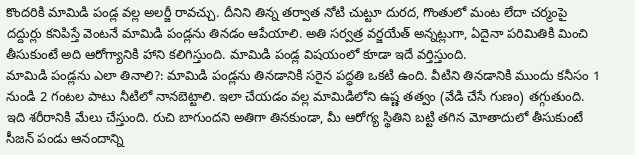కొందరికి మామిడి పండ్ల వల్ల అలర్జీ రావచ్చు. దీనిని తిన్న తర్వాత నోటి చుట్టూ దురద, గొంతులో మంట లేదా చర్మంపై దద్దుర్లు కనిపిస్తే వెంటనే మామిడి పండ్లను తినడం ఆపేయాలి. అతి సర్వత్ర వర్జయేత్ అన్నట్లుగా, ఏదైనా పరిమితికి మించి తీసుకుంటే అది ఆరోగ్యానికి హాని కలిగిస్తుంది. మామిడి పండ్ల విషయంలో కూడా ఇదే వర్తిస్తుంది.
మామిడి పండ్లను ఎలా తినాలి?: మామిడి పండ్లను తినడానికి సరైన పద్ధతి ఒకటి ఉంది. వీటిని తినడానికి ముందు కనీసం 1 నుండి 2 గంటల పాటు నీటిలో నానబెట్టాలి. ఇలా చేయడం వల్ల మామిడిలోని ఉష్ణ తత్వం (వేడి చేసే గుణం) తగ్గుతుంది. ఇది శరీరానికి మేలు చేస్తుంది. రుచి బాగుందని అతిగా తినకుండా, మీ ఆరోగ్య స్థితిని బట్టి తగిన మోతాదులో తీసుకుంటే సీజన్ పండు ఆనందాన్ని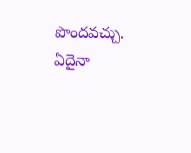పొందవచ్చు. ఏదైనా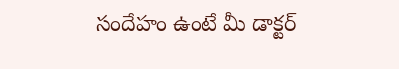సందేహం ఉంటే మీ డాక్టర్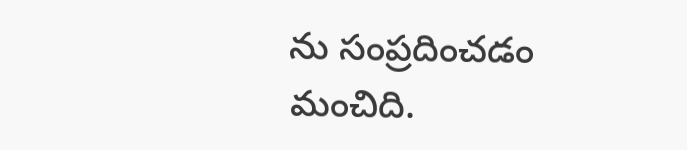ను సంప్రదించడం మంచిది.